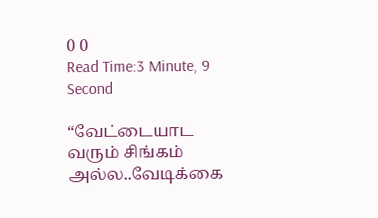0 0
Read Time:3 Minute, 9 Second

“வேட்டையாட வரும் சிங்கம் அல்ல..வேடிக்கை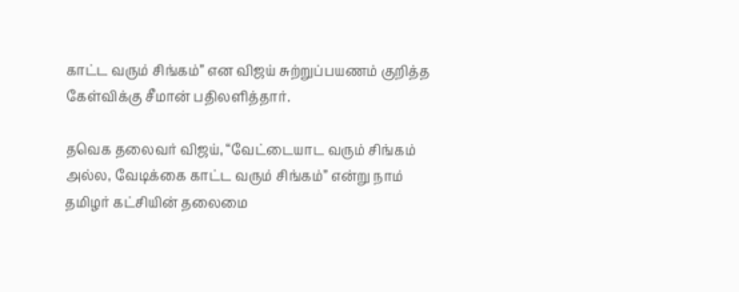காட்ட வரும் சிங்கம்” என விஜய் சுற்றுப்பயணம் குறித்த கேள்விக்கு சீமான் பதிலளித்தார்.

தவெக தலைவர் விஜய், “வேட்டையாட வரும் சிங்கம் அல்ல, வேடிக்கை காட்ட வரும் சிங்கம்” என்று நாம் தமிழர் கட்சியின் தலைமை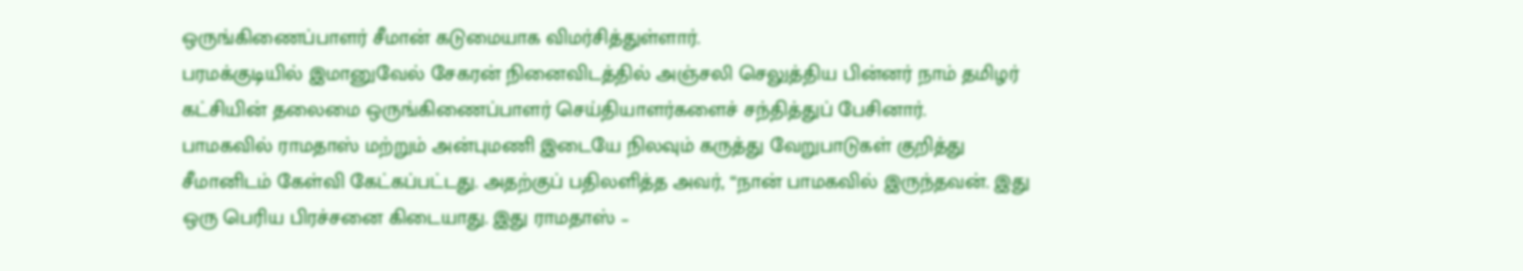ஒருங்கிணைப்பாளர் சீமான் கடுமையாக விமர்சித்துள்ளார்.
பரமக்குடியில் இமானுவேல் சேகரன் நினைவிடத்தில் அஞ்சலி செலுத்திய பின்னர் நாம் தமிழர் கட்சியின் தலைமை ஒருங்கிணைப்பாளர் செய்தியாளர்களைச் சந்தித்துப் பேசினார்.
பாமகவில் ராமதாஸ் மற்றும் அன்புமணி இடையே நிலவும் கருத்து வேறுபாடுகள் குறித்து சீமானிடம் கேள்வி கேட்கப்பட்டது. அதற்குப் பதிலளித்த அவர், “நான் பாமகவில் இருந்தவன். இது ஒரு பெரிய பிரச்சனை கிடையாது. இது ராமதாஸ் –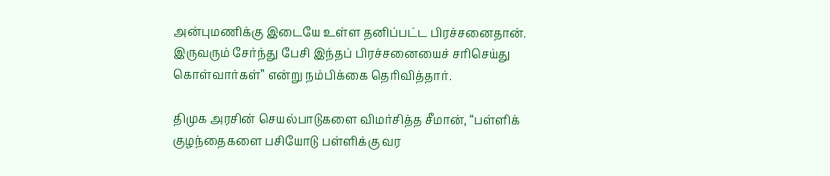அன்புமணிக்கு இடையே உள்ள தனிப்பட்ட பிரச்சனைதான். இருவரும் சேர்ந்து பேசி இந்தப் பிரச்சனையைச் சரிசெய்து கொள்வார்கள்” என்று நம்பிக்கை தெரிவித்தார்.

திமுக அரசின் செயல்பாடுகளை விமர்சித்த சீமான், “பள்ளிக் குழந்தைகளை பசியோடு பள்ளிக்கு வர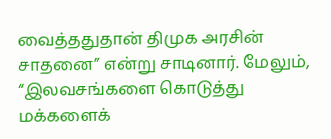வைத்ததுதான் திமுக அரசின் சாதனை” என்று சாடினார். மேலும், “இலவசங்களை கொடுத்து மக்களைக்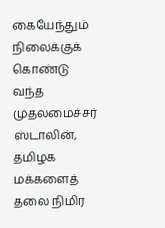கையேந்தும் நிலைக்குக் கொண்டு வந்த முதலமைச்சர் ஸ்டாலின், தமிழக மக்களைத் தலை நிமிர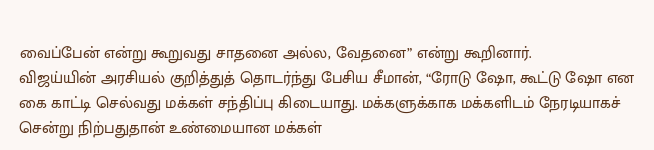வைப்பேன் என்று கூறுவது சாதனை அல்ல, வேதனை” என்று கூறினார்.
விஜய்யின் அரசியல் குறித்துத் தொடர்ந்து பேசிய சீமான், “ரோடு ஷோ, கூட்டு ஷோ என கை காட்டி செல்வது மக்கள் சந்திப்பு கிடையாது. மக்களுக்காக மக்களிடம் நேரடியாகச் சென்று நிற்பதுதான் உண்மையான மக்கள்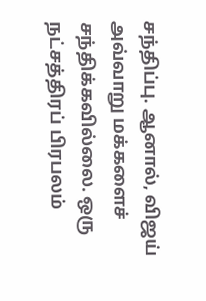சந்திப்பு. ஆனால், விஜய் அவ்வாறு மக்களைச் சந்திக்கவில்லை. ஒரு நட்சத்திரப் பிரபலம்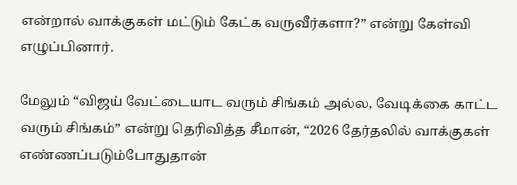என்றால் வாக்குகள் மட்டும் கேட்க வருவீர்களா?” என்று கேள்வி எழுப்பினார்.

மேலும் “விஜய் வேட்டையாட வரும் சிங்கம் அல்ல, வேடிக்கை காட்ட வரும் சிங்கம்” என்று தெரிவித்த சீமான், “2026 தேர்தலில் வாக்குகள் எண்ணப்படும்போதுதான்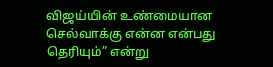விஜய்யின் உண்மையான செல்வாக்கு என்ன என்பது தெரியும்” என்று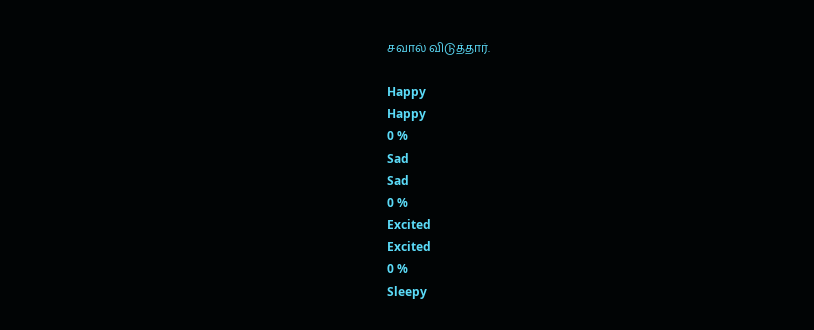சவால் விடுத்தார்.

Happy
Happy
0 %
Sad
Sad
0 %
Excited
Excited
0 %
Sleepy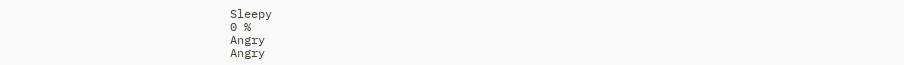Sleepy
0 %
Angry
Angry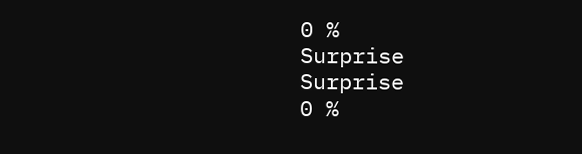0 %
Surprise
Surprise
0 %